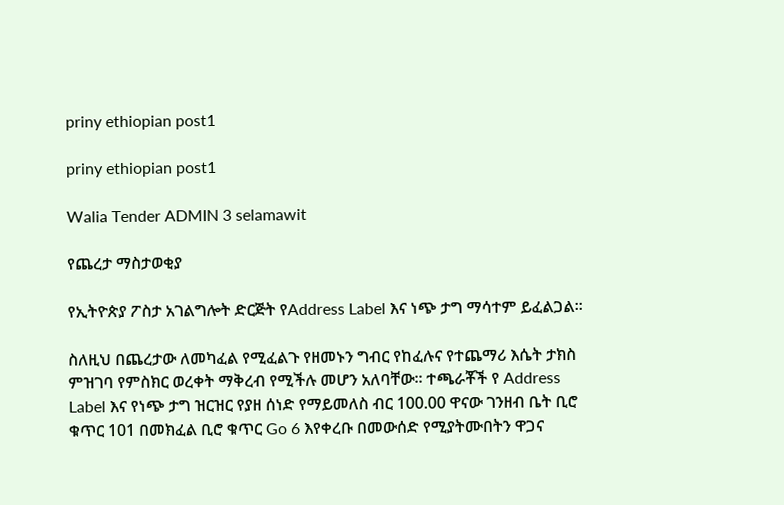priny ethiopian post1

priny ethiopian post1

Walia Tender ADMIN 3 selamawit

የጨረታ ማስታወቂያ

የኢትዮጵያ ፖስታ አገልግሎት ድርጅት የAddress Label እና ነጭ ታግ ማሳተም ይፈልጋል፡፡

ስለዚህ በጨረታው ለመካፈል የሚፈልጉ የዘመኑን ግብር የከፈሉና የተጨማሪ እሴት ታክስ ምዝገባ የምስክር ወረቀት ማቅረብ የሚችሉ መሆን አለባቸው፡፡ ተጫራቾች የ Address Label እና የነጭ ታግ ዝርዝር የያዘ ሰነድ የማይመለስ ብር 100.00 ዋናው ገንዘብ ቤት ቢሮ ቁጥር 101 በመክፈል ቢሮ ቁጥር Go 6 እየቀረቡ በመውሰድ የሚያትሙበትን ዋጋና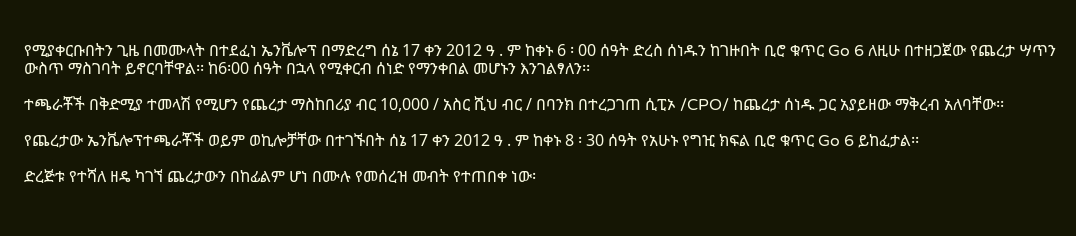የሚያቀርቡበትን ጊዜ በመሙላት በተደፈነ ኤንቬሎፕ በማድረግ ሰኔ 17 ቀን 2012 ዓ . ም ከቀኑ 6 ፡ 00 ሰዓት ድረስ ሰነዱን ከገዙበት ቢሮ ቁጥር Go 6 ለዚሁ በተዘጋጀው የጨረታ ሣጥን ውስጥ ማስገባት ይኖርባቸዋል፡፡ ከ6፡00 ሰዓት በኋላ የሚቀርብ ሰነድ የማንቀበል መሆኑን እንገልፃለን፡፡

ተጫራቾች በቅድሚያ ተመላሽ የሚሆን የጨረታ ማስከበሪያ ብር 10,000 / አስር ሺህ ብር / በባንክ በተረጋገጠ ሲፒኦ /CPO/ ከጨረታ ሰነዱ ጋር አያይዘው ማቅረብ አለባቸው፡፡

የጨረታው ኤንቬሎፕተጫራቾች ወይም ወኪሎቻቸው በተገኙበት ሰኔ 17 ቀን 2012 ዓ . ም ከቀኑ 8 ፡ 30 ሰዓት የአሁኑ የግዢ ክፍል ቢሮ ቁጥር Go 6 ይከፈታል፡፡

ድረጅቱ የተሻለ ዘዴ ካገኘ ጨረታውን በከፊልም ሆነ በሙሉ የመሰረዝ መብት የተጠበቀ ነው፡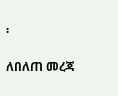፡

ለበለጠ መረጃ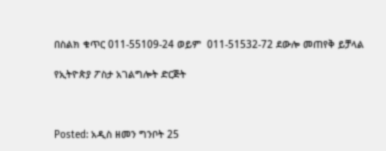በስልክ ቁጥር 011-55109-24 ወይም  011-51532-72 ደውሎ መጠየቅ ይቻላል

የኢትዮጵያ ፖስታ አገልግሎት ድርጅት



Posted: አዲስ ዘመን ግንቦት 25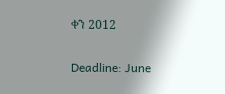ቀን 2012

Deadline: June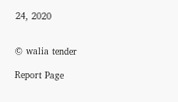24, 2020


© walia tender

Report Page